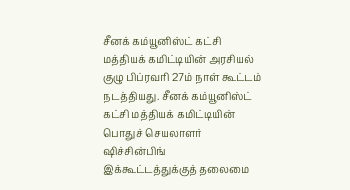சீனக் கம்யூனிஸ்ட் கட்சி மத்தியக் கமிட்டியின் அரசியல் குழு பிப்ரவரி 27ம் நாள் கூட்டம் நடத்தியது. சீனக் கம்யூனிஸ்ட் கட்சி மத்தியக் கமிட்டியின் பொதுச் செயலாளர் ஷிச்சின்பிங் இக்கூட்டத்துக்குத் தலைமை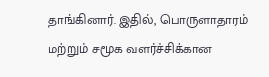தாங்கினார். இதில், பொருளாதாரம் மற்றும் சமூக வளர்ச்சிக்கான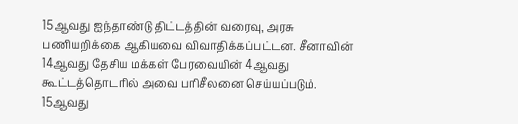15ஆவது ஐந்தாண்டு திட்டத்தின் வரைவு, அரசு பணியறிக்கை ஆகியவை விவாதிக்கப்பட்டன. சீனாவின் 14ஆவது தேசிய மக்கள் பேரவையின் 4ஆவது கூட்டத்தொடரில் அவை பரிசீலனை செய்யப்படும்.
15ஆவது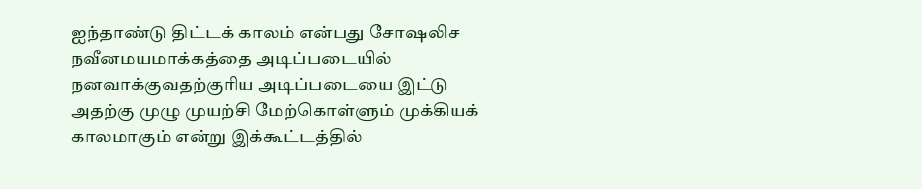ஐந்தாண்டு திட்டக் காலம் என்பது சோஷலிச நவீனமயமாக்கத்தை அடிப்படையில் நனவாக்குவதற்குரிய அடிப்படையை இட்டு அதற்கு முழு முயற்சி மேற்கொள்ளும் முக்கியக் காலமாகும் என்று இக்கூட்டத்தில்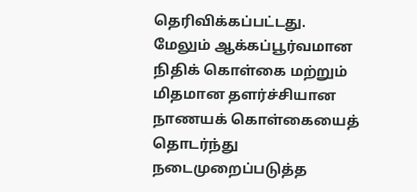தெரிவிக்கப்பட்டது.
மேலும் ஆக்கப்பூர்வமான நிதிக் கொள்கை மற்றும் மிதமான தளர்ச்சியான நாணயக் கொள்கையைத் தொடர்ந்து நடைமுறைப்படுத்த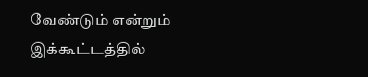வேண்டும் என்றும் இக்கூட்டத்தில்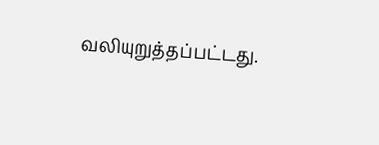வலியுறுத்தப்பட்டது.